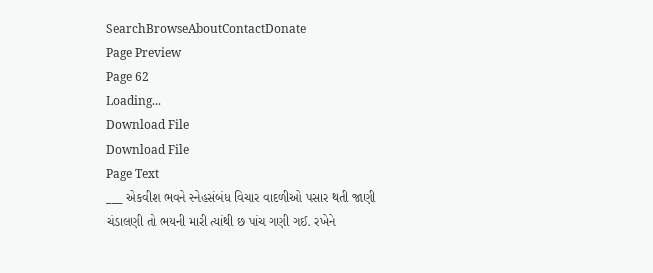SearchBrowseAboutContactDonate
Page Preview
Page 62
Loading...
Download File
Download File
Page Text
___ એકવીશ ભવને સ્નેહસંબંધ વિચાર વાદળીઓ પસાર થતી જાણી ચંડાલણી તો ભયની મારી ત્યાંથી છ પાંચ ગણી ગઈ. રખેને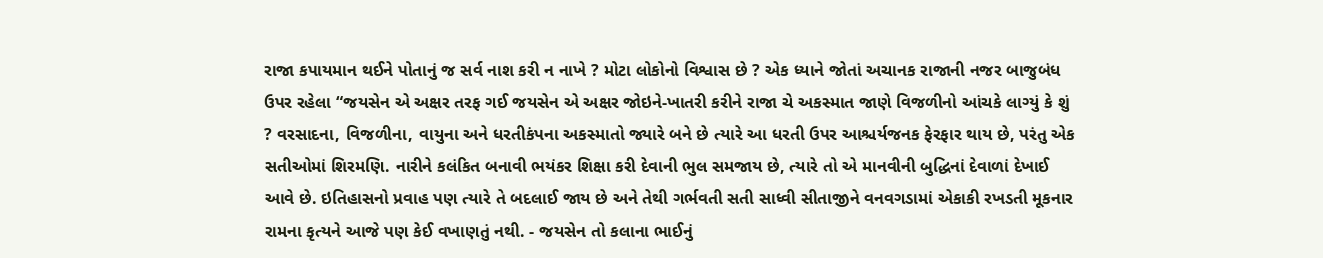રાજા કપાયમાન થઈને પોતાનું જ સર્વ નાશ કરી ન નાખે ? મોટા લોકોનો વિશ્વાસ છે ? એક ધ્યાને જોતાં અચાનક રાજાની નજર બાજુબંધ ઉપર રહેલા “જયસેન એ અક્ષર તરફ ગઈ જયસેન એ અક્ષર જોઇને-ખાતરી કરીને રાજા ચે અકસ્માત જાણે વિજળીનો આંચકે લાગ્યું કે શું ? વરસાદના, વિજળીના, વાયુના અને ધરતીકંપના અકસ્માતો જ્યારે બને છે ત્યારે આ ધરતી ઉપર આશ્ચર્યજનક ફેરફાર થાય છે, પરંતુ એક સતીઓમાં શિરમણિ. નારીને કલંકિત બનાવી ભયંકર શિક્ષા કરી દેવાની ભુલ સમજાય છે, ત્યારે તો એ માનવીની બુદ્ધિનાં દેવાળાં દેખાઈ આવે છે. ઇતિહાસનો પ્રવાહ પણ ત્યારે તે બદલાઈ જાય છે અને તેથી ગર્ભવતી સતી સાધ્વી સીતાજીને વનવગડામાં એકાકી રખડતી મૂકનાર રામના કૃત્યને આજે પણ કેઈ વખાણતું નથી. - જયસેન તો કલાના ભાઈનું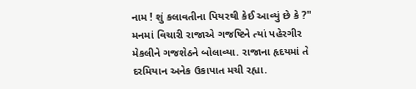નામ ! શું કલાવતીના પિયરથી કેઈ આવ્યું છે કે ?" મનમાં વિચારી રાજાએ ગજષ્ટિને ત્યાં પહેરગીર મેકલીને ગજશેઠને બોલાવ્યા. રાજાના હૃદયમાં તે દરમિયાન અનેક ઉકાપાત મચી રહ્યા.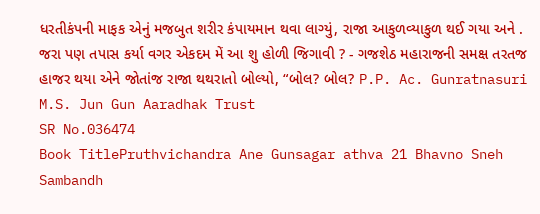ધરતીકંપની માફક એનું મજબુત શરીર કંપાયમાન થવા લાગ્યું, રાજા આકુળવ્યાકુળ થઈ ગયા અને . જરા પણ તપાસ કર્યા વગર એકદમ મેં આ શુ હોળી જિગાવી ? - ગજશેઠ મહારાજની સમક્ષ તરતજ હાજર થયા એને જોતાંજ રાજા થથરાતો બોલ્યો, “બોલ? બોલ? P.P. Ac. Gunratnasuri M.S. Jun Gun Aaradhak Trust
SR No.036474
Book TitlePruthvichandra Ane Gunsagar athva 21 Bhavno Sneh Sambandh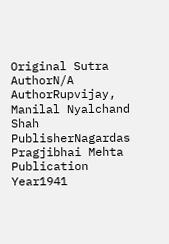Original Sutra AuthorN/A
AuthorRupvijay, Manilal Nyalchand Shah
PublisherNagardas Pragjibhai Mehta
Publication Year1941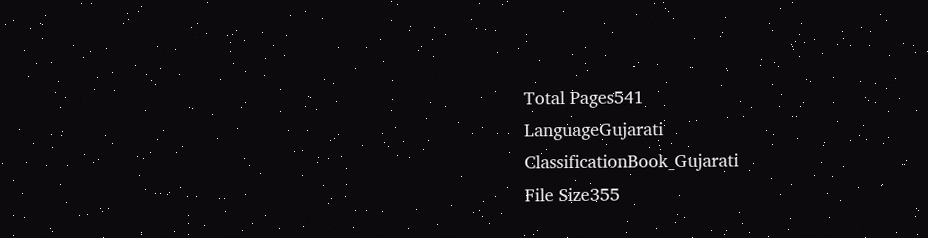Total Pages541
LanguageGujarati
ClassificationBook_Gujarati
File Size355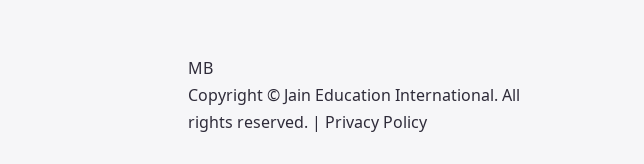MB
Copyright © Jain Education International. All rights reserved. | Privacy Policy